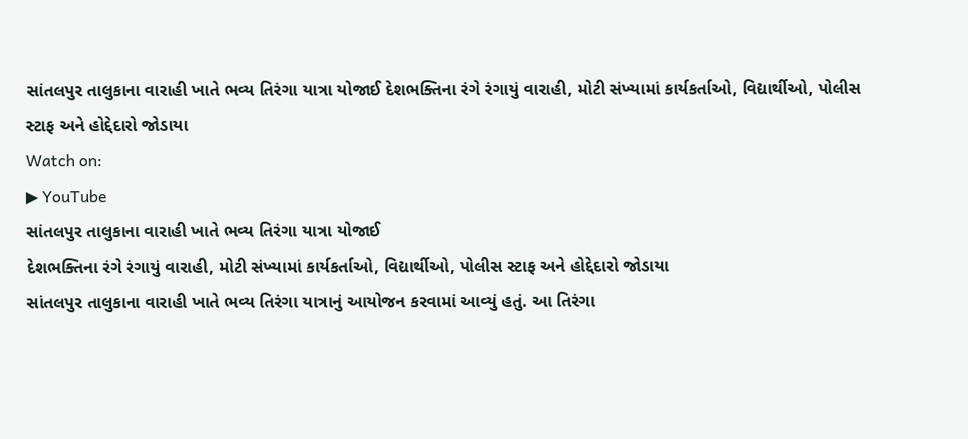સાંતલપુર તાલુકાના વારાહી ખાતે ભવ્ય તિરંગા યાત્રા યોજાઈ દેશભક્તિના રંગે રંગાયું વારાહી, મોટી સંખ્યામાં કાર્યકર્તાઓ, વિદ્યાર્થીઓ, પોલીસ સ્ટાફ અને હોદ્દેદારો જોડાયા
Watch on:
▶ YouTube
સાંતલપુર તાલુકાના વારાહી ખાતે ભવ્ય તિરંગા યાત્રા યોજાઈ
દેશભક્તિના રંગે રંગાયું વારાહી, મોટી સંખ્યામાં કાર્યકર્તાઓ, વિદ્યાર્થીઓ, પોલીસ સ્ટાફ અને હોદ્દેદારો જોડાયા
સાંતલપુર તાલુકાના વારાહી ખાતે ભવ્ય તિરંગા યાત્રાનું આયોજન કરવામાં આવ્યું હતું. આ તિરંગા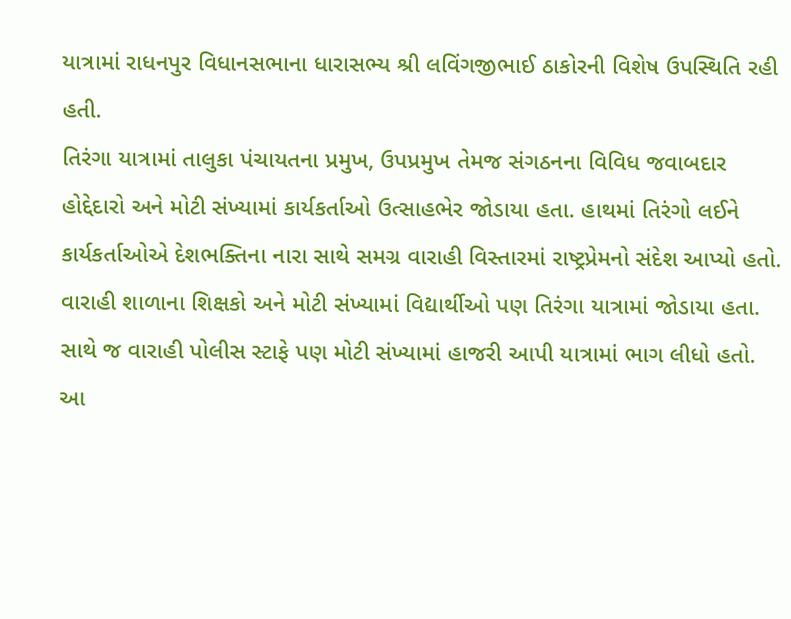યાત્રામાં રાધનપુર વિધાનસભાના ધારાસભ્ય શ્રી લવિંગજીભાઈ ઠાકોરની વિશેષ ઉપસ્થિતિ રહી હતી.
તિરંગા યાત્રામાં તાલુકા પંચાયતના પ્રમુખ, ઉપપ્રમુખ તેમજ સંગઠનના વિવિધ જવાબદાર હોદ્દેદારો અને મોટી સંખ્યામાં કાર્યકર્તાઓ ઉત્સાહભેર જોડાયા હતા. હાથમાં તિરંગો લઈને કાર્યકર્તાઓએ દેશભક્તિના નારા સાથે સમગ્ર વારાહી વિસ્તારમાં રાષ્ટ્રપ્રેમનો સંદેશ આપ્યો હતો.
વારાહી શાળાના શિક્ષકો અને મોટી સંખ્યામાં વિદ્યાર્થીઓ પણ તિરંગા યાત્રામાં જોડાયા હતા. સાથે જ વારાહી પોલીસ સ્ટાફે પણ મોટી સંખ્યામાં હાજરી આપી યાત્રામાં ભાગ લીધો હતો.
આ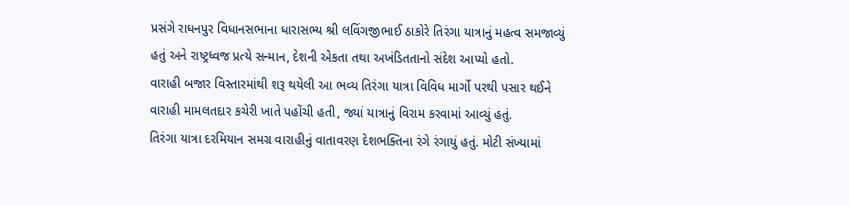પ્રસંગે રાધનપુર વિધાનસભાના ધારાસભ્ય શ્રી લવિંગજીભાઈ ઠાકોરે તિરંગા યાત્રાનું મહત્વ સમજાવ્યું હતું અને રાષ્ટ્રધ્વજ પ્રત્યે સન્માન, દેશની એકતા તથા અખંડિતતાનો સંદેશ આપ્યો હતો.
વારાહી બજાર વિસ્તારમાંથી શરૂ થયેલી આ ભવ્ય તિરંગા યાત્રા વિવિધ માર્ગો પરથી પસાર થઈને વારાહી મામલતદાર કચેરી ખાતે પહોંચી હતી, જ્યાં યાત્રાનું વિરામ કરવામાં આવ્યું હતું.
તિરંગા યાત્રા દરમિયાન સમગ્ર વારાહીનું વાતાવરણ દેશભક્તિના રંગે રંગાયું હતું. મોટી સંખ્યામાં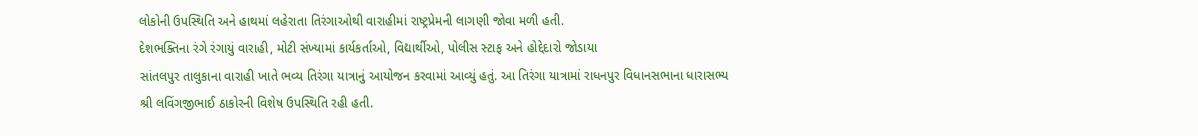લોકોની ઉપસ્થિતિ અને હાથમાં લહેરાતા તિરંગાઓથી વારાહીમાં રાષ્ટ્રપ્રેમની લાગણી જોવા મળી હતી.
દેશભક્તિના રંગે રંગાયું વારાહી, મોટી સંખ્યામાં કાર્યકર્તાઓ, વિદ્યાર્થીઓ, પોલીસ સ્ટાફ અને હોદ્દેદારો જોડાયા
સાંતલપુર તાલુકાના વારાહી ખાતે ભવ્ય તિરંગા યાત્રાનું આયોજન કરવામાં આવ્યું હતું. આ તિરંગા યાત્રામાં રાધનપુર વિધાનસભાના ધારાસભ્ય શ્રી લવિંગજીભાઈ ઠાકોરની વિશેષ ઉપસ્થિતિ રહી હતી.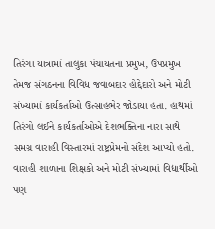તિરંગા યાત્રામાં તાલુકા પંચાયતના પ્રમુખ, ઉપપ્રમુખ તેમજ સંગઠનના વિવિધ જવાબદાર હોદ્દેદારો અને મોટી સંખ્યામાં કાર્યકર્તાઓ ઉત્સાહભેર જોડાયા હતા. હાથમાં તિરંગો લઈને કાર્યકર્તાઓએ દેશભક્તિના નારા સાથે સમગ્ર વારાહી વિસ્તારમાં રાષ્ટ્રપ્રેમનો સંદેશ આપ્યો હતો.
વારાહી શાળાના શિક્ષકો અને મોટી સંખ્યામાં વિદ્યાર્થીઓ પણ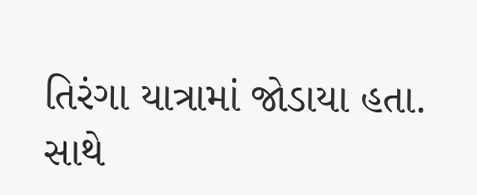તિરંગા યાત્રામાં જોડાયા હતા. સાથે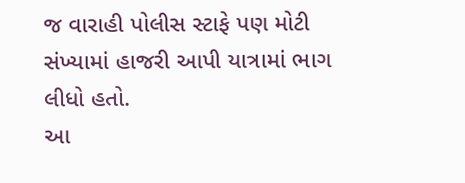જ વારાહી પોલીસ સ્ટાફે પણ મોટી સંખ્યામાં હાજરી આપી યાત્રામાં ભાગ લીધો હતો.
આ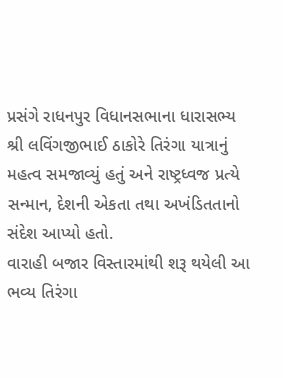પ્રસંગે રાધનપુર વિધાનસભાના ધારાસભ્ય શ્રી લવિંગજીભાઈ ઠાકોરે તિરંગા યાત્રાનું મહત્વ સમજાવ્યું હતું અને રાષ્ટ્રધ્વજ પ્રત્યે સન્માન, દેશની એકતા તથા અખંડિતતાનો સંદેશ આપ્યો હતો.
વારાહી બજાર વિસ્તારમાંથી શરૂ થયેલી આ ભવ્ય તિરંગા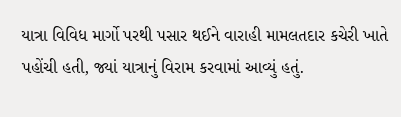યાત્રા વિવિધ માર્ગો પરથી પસાર થઈને વારાહી મામલતદાર કચેરી ખાતે પહોંચી હતી, જ્યાં યાત્રાનું વિરામ કરવામાં આવ્યું હતું.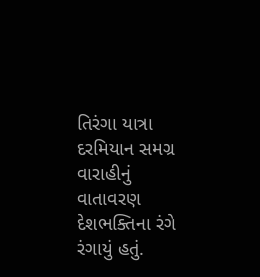તિરંગા યાત્રા દરમિયાન સમગ્ર વારાહીનું વાતાવરણ દેશભક્તિના રંગે રંગાયું હતું.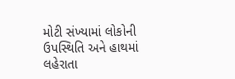મોટી સંખ્યામાં લોકોની ઉપસ્થિતિ અને હાથમાં લહેરાતા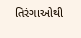તિરંગાઓથી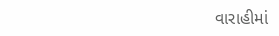વારાહીમાં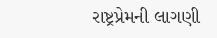રાષ્ટ્રપ્રેમની લાગણી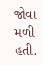જોવા મળી હતી.